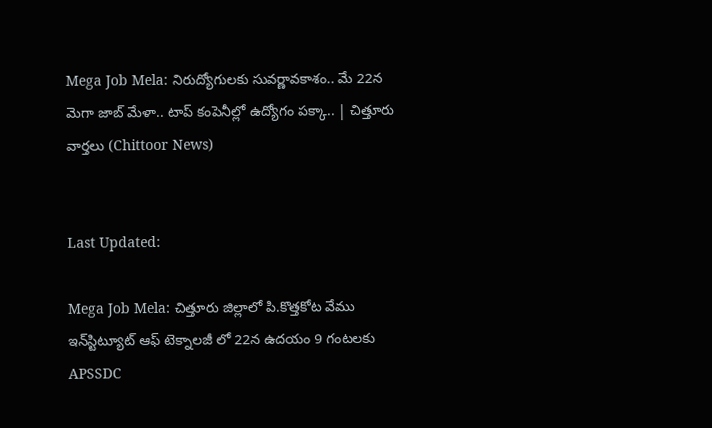Mega Job Mela: నిరుద్యోగులకు సువర్ణావకాశం.. మే 22న మెగా జాబ్ మేళా.. టాప్ కంపెనీల్లో ఉద్యోగం పక్కా.. | చిత్తూరు వార్తలు (Chittoor News)


Last Updated:

Mega Job Mela: చిత్తూరు జిల్లాలో పి.కొత్తకోట వేము ఇన్‌స్టిట్యూట్ ఆఫ్ టెక్నాలజీ లో 22న ఉదయం 9 గంటలకు APSSDC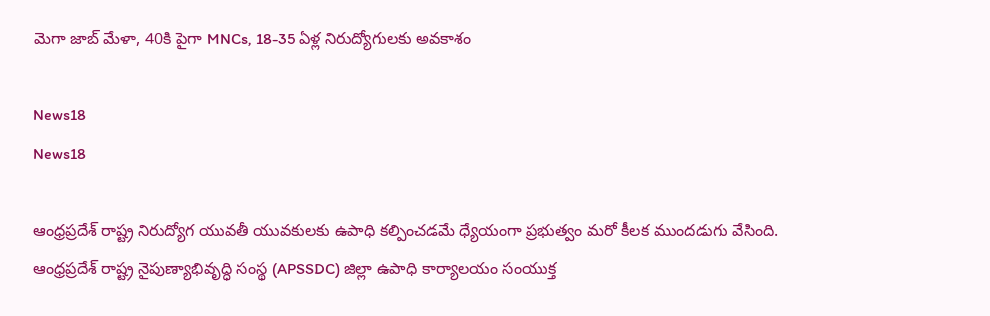మెగా జాబ్ మేళా, 40కి పైగా MNCs, 18-35 ఏళ్ల నిరుద్యోగులకు అవకాశం

News18
News18

ఆంధ్రప్రదేశ్ రాష్ట్ర నిరుద్యోగ యువతీ యువకులకు ఉపాధి కల్పించడమే ధ్యేయంగా ప్రభుత్వం మరో కీలక ముందడుగు వేసింది. ఆంధ్రప్రదేశ్ రాష్ట్ర నైపుణ్యాభివృద్ధి సంస్థ (APSSDC) జిల్లా ఉపాధి కార్యాలయం సంయుక్త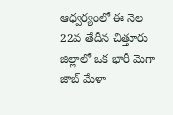ఆధ్వర్యంలో ఈ నెల 22వ తేదీన చిత్తూరు జిల్లాలో ఒక భారీ మెగా జాబ్ మేళా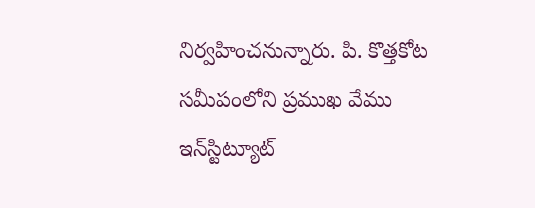నిర్వహించనున్నారు. పి. కొత్తకోట సమీపంలోని ప్రముఖ వేము ఇన్‌స్టిట్యూట్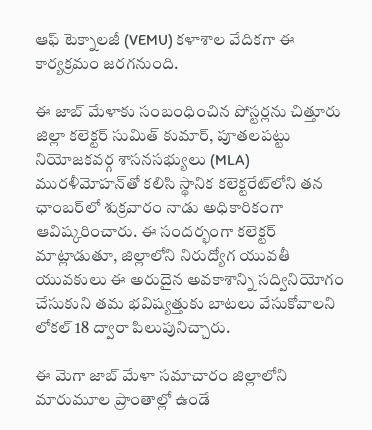ఆఫ్ టెక్నాలజీ (VEMU) కళాశాల వేదికగా ఈ కార్యక్రమం జరగనుంది.

ఈ జాబ్ మేళాకు సంబంధించిన పోస్టర్లను చిత్తూరు జిల్లా కలెక్టర్ సుమిత్ కుమార్, పూతలపట్టు నియోజకవర్గ శాసనసభ్యులు (MLA) మురళీమోహన్‌తో కలిసి స్థానిక కలెక్టరేట్‌లోని తన ఛాంబర్‌లో శుక్రవారం నాడు అధికారికంగా ఆవిష్కరించారు. ఈ సందర్భంగా కలెక్టర్ మాట్లాడుతూ, జిల్లాలోని నిరుద్యోగ యువతీ యువకులు ఈ అరుదైన అవకాశాన్ని సద్వినియోగం చేసుకుని తమ భవిష్యత్తుకు బాటలు వేసుకోవాలని లోకల్ 18 ద్వారా పిలుపునిచ్చారు.

ఈ మెగా జాబ్ మేళా సమాచారం జిల్లాలోని మారుమూల ప్రాంతాల్లో ఉండే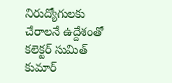నిరుద్యోగులకు చేరాలనే ఉద్దేశంతో కలెక్టర్ సుమిత్ కుమార్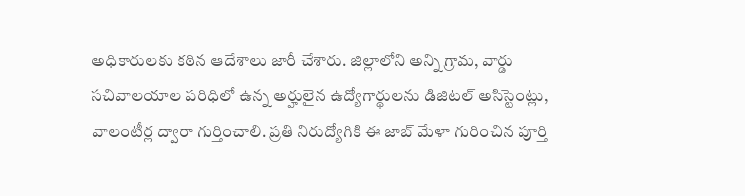అధికారులకు కఠిన ఆదేశాలు జారీ చేశారు. జిల్లాలోని అన్ని గ్రామ, వార్డు సచివాలయాల పరిధిలో ఉన్న అర్హులైన ఉద్యోగార్థులను డిజిటల్ అసిస్టెంట్లు, వాలంటీర్ల ద్వారా గుర్తించాలి. ప్రతి నిరుద్యోగికి ఈ జాబ్ మేళా గురించిన పూర్తి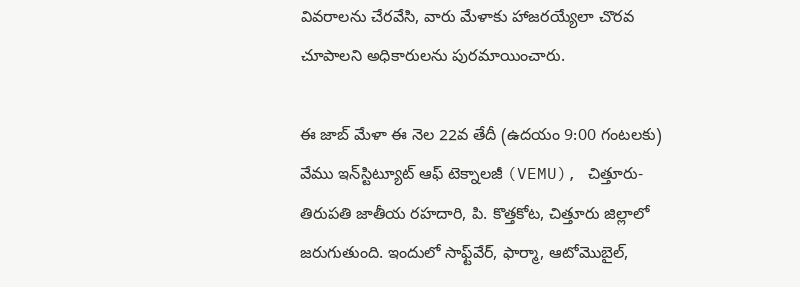వివరాలను చేరవేసి, వారు మేళాకు హాజరయ్యేలా చొరవ చూపాలని అధికారులను పురమాయించారు.

ఈ జాబ్ మేళా ఈ నెల 22వ తేదీ (ఉదయం 9:00 గంటలకు) వేము ఇన్‌స్టిట్యూట్ ఆఫ్ టెక్నాలజీ (VEMU), చిత్తూరు-తిరుపతి జాతీయ రహదారి, పి. కొత్తకోట, చిత్తూరు జిల్లాలో జరుగుతుంది. ఇందులో సాఫ్ట్‌వేర్, ఫార్మా, ఆటోమొబైల్,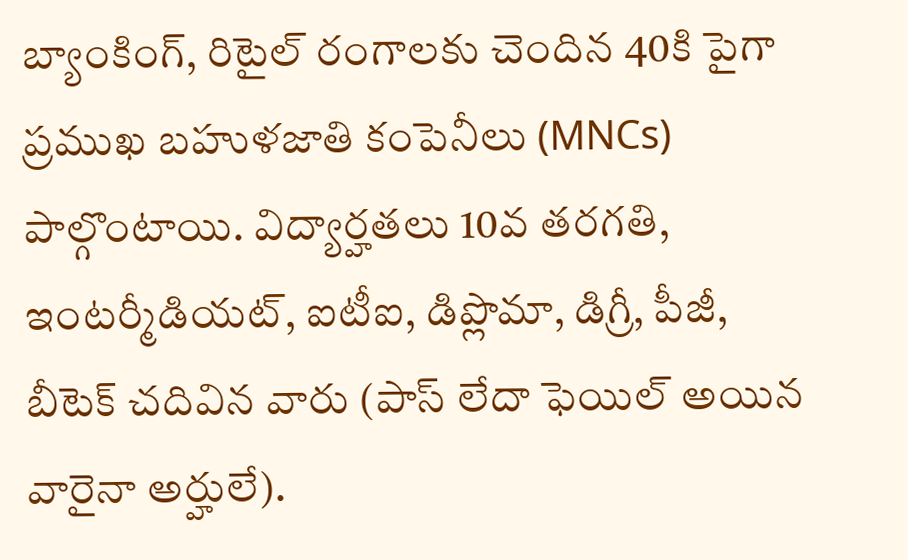బ్యాంకింగ్, రిటైల్ రంగాలకు చెందిన 40కి పైగా ప్రముఖ బహుళజాతి కంపెనీలు (MNCs) పాల్గొంటాయి. విద్యార్హతలు 10వ తరగతి, ఇంటర్మీడియట్, ఐటీఐ, డిప్లొమా, డిగ్రీ, పీజీ, బీటెక్ చదివిన వారు (పాస్ లేదా ఫెయిల్ అయిన వారైనా అర్హులే).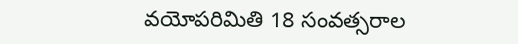వయోపరిమితి 18 సంవత్సరాల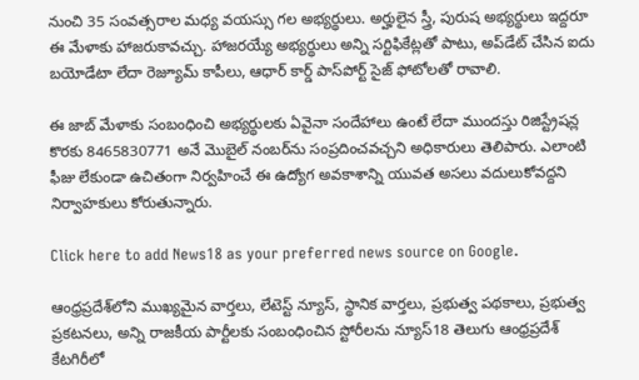నుంచి 35 సంవత్సరాల మధ్య వయస్సు గల అభ్యర్థులు. అర్హులైన స్త్రీ, పురుష అభ్యర్థులు ఇద్దరూ ఈ మేళాకు హాజరుకావచ్చు. హాజరయ్యే అభ్యర్థులు అన్ని సర్టిఫికేట్లతో పాటు, అప్‌డేట్ చేసిన ఐదు బయోడేటా లేదా రెజ్యూమ్ కాపీలు, ఆధార్ కార్డ్ పాస్‌పోర్ట్ సైజ్ ఫోటోలతో రావాలి.

ఈ జాబ్ మేళాకు సంబంధించి అభ్యర్థులకు ఏవైనా సందేహాలు ఉంటే లేదా ముందస్తు రిజిస్ట్రేషన్ల కొరకు 8465830771 అనే మొబైల్ నంబర్‌ను సంప్రదించవచ్చని అధికారులు తెలిపారు. ఎలాంటి ఫీజు లేకుండా ఉచితంగా నిర్వహించే ఈ ఉద్యోగ అవకాశాన్ని యువత అసలు వదులుకోవద్దని నిర్వాహకులు కోరుతున్నారు.

Click here to add News18 as your preferred news source on Google.

ఆంధ్రప్రదేశ్‌లోని ముఖ్యమైన వార్తలు, లేటెస్ట్ న్యూస్, స్థానిక వార్తలు, ప్రభుత్వ పథకాలు, ప్రభుత్వ ప్రకటనలు, అన్ని రాజకీయ పార్టీలకు సంబంధించిన స్టోరీలను న్యూస్18 తెలుగు ఆంధ్రప్రదేశ్ కేటగిరీలో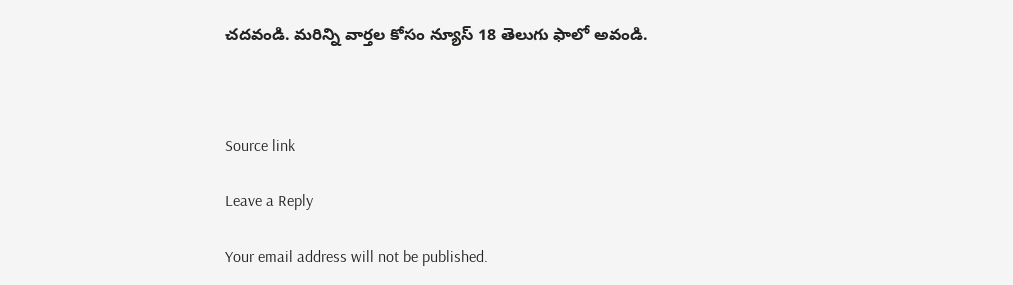చదవండి. మరిన్ని వార్తల కోసం న్యూస్ 18 తెలుగు ఫాలో అవండి.



Source link

Leave a Reply

Your email address will not be published.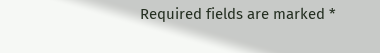Required fields are marked *